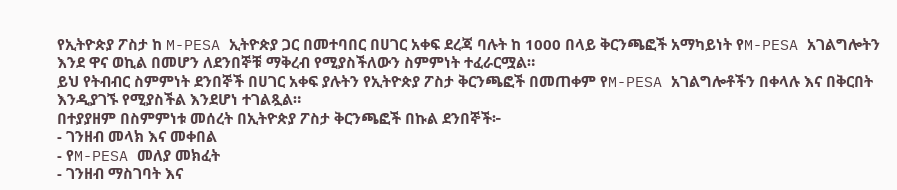የኢትዮጵያ ፖስታ ከ M-PESA ኢትዮጵያ ጋር በመተባበር በሀገር አቀፍ ደረጃ ባሉት ከ 1000 በላይ ቅርንጫፎች አማካይነት የM-PESA አገልግሎትን እንደ ዋና ወኪል በመሆን ለደንበኞቹ ማቅረብ የሚያስችለውን ስምምነት ተፈራርሟል።
ይህ የትብብር ስምምነት ደንበኞች በሀገር አቀፍ ያሉትን የኢትዮጵያ ፖስታ ቅርንጫፎች በመጠቀም የM-PESA አገልግሎቶችን በቀላሉ እና በቅርበት እንዲያገኙ የሚያስችል እንደሆነ ተገልጿል።
በተያያዘም በስምምነቱ መሰረት በኢትዮጵያ ፖስታ ቅርንጫፎች በኩል ደንበኞች፦
- ገንዘብ መላክ እና መቀበል
- የM-PESA መለያ መክፈት
- ገንዘብ ማስገባት እና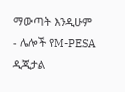ማውጣት እንዲሁም
- ሌሎች የM-PESA ዲጂታል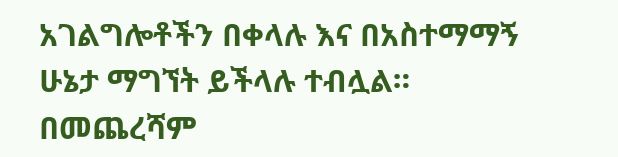አገልግሎቶችን በቀላሉ እና በአስተማማኝ ሁኔታ ማግኘት ይችላሉ ተብሏል።
በመጨረሻም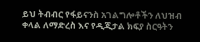ይህ ትብብር የፋይናንስ አገልግሎቶችን ለህዝብ ቀላል ለማድረስ እና የዲጂታል ክፍያ ስርዓትን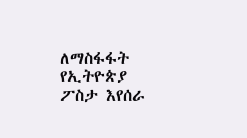ለማስፋፋት የኢትዮጵያ ፖስታ እየሰራ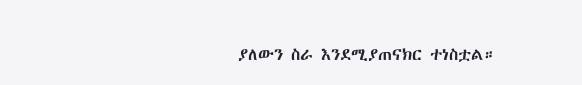ያለውን ስራ እንደሚያጠናክር ተነስቷል።